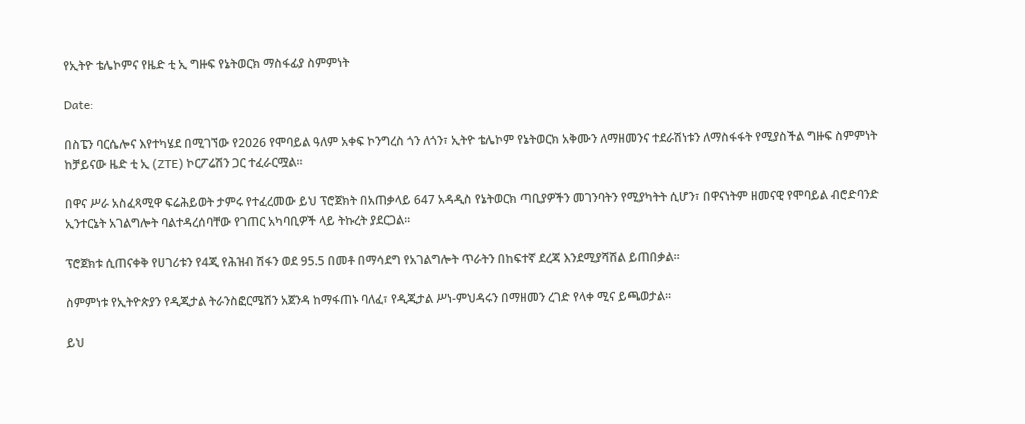የኢትዮ ቴሌኮምና የዜድ ቲ ኢ ግዙፍ የኔትወርክ ማስፋፊያ ስምምነት

Date:

በስፔን ባርሴሎና እየተካሄደ በሚገኘው የ2026 የሞባይል ዓለም አቀፍ ኮንግረስ ጎን ለጎን፣ ኢትዮ ቴሌኮም የኔትወርክ አቅሙን ለማዘመንና ተደራሽነቱን ለማስፋፋት የሚያስችል ግዙፍ ስምምነት ከቻይናው ዜድ ቲ ኢ (ZTE) ኮርፖሬሽን ጋር ተፈራርሟል፡፡

በዋና ሥራ አስፈጻሚዋ ፍሬሕይወት ታምሩ የተፈረመው ይህ ፕሮጀክት በአጠቃላይ 647 አዳዲስ የኔትወርክ ጣቢያዎችን መገንባትን የሚያካትት ሲሆን፣ በዋናነትም ዘመናዊ የሞባይል ብሮድባንድ ኢንተርኔት አገልግሎት ባልተዳረሰባቸው የገጠር አካባቢዎች ላይ ትኩረት ያደርጋል፡፡

ፕሮጀክቱ ሲጠናቀቅ የሀገሪቱን የ4ጂ የሕዝብ ሽፋን ወደ 95.5 በመቶ በማሳደግ የአገልግሎት ጥራትን በከፍተኛ ደረጃ እንደሚያሻሽል ይጠበቃል፡፡

ስምምነቱ የኢትዮጵያን የዲጂታል ትራንስፎርሜሽን አጀንዳ ከማፋጠኑ ባለፈ፣ የዲጂታል ሥነ-ምህዳሩን በማዘመን ረገድ የላቀ ሚና ይጫወታል።

ይህ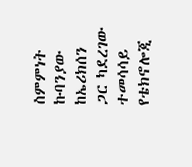ስምምነት ኩባንያው ከኤሪክሰን ጋር ካደረገው ተመሳሳይ የቴክኖሎጂ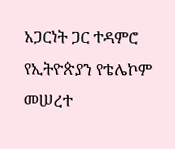አጋርነት ጋር ተዳምሮ የኢትዮጵያን የቴሌኮም መሠረተ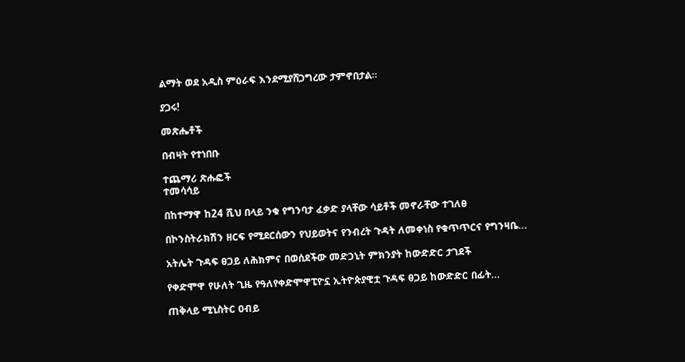ልማት ወደ አዲስ ምዕራፍ እንደሚያሸጋግረው ታምኖበታል።

ያጋሩ!

መጽሔቶች

በብዛት የተነበቡ

ተጨማሪ ጽሑፎች
ተመሳሳይ

በከተማዋ ከ24 ሺህ በላይ ንቁ የግንባታ ፈቃድ ያላቸው ሳይቶች መኖራቸው ተገለፀ

በኮንስትራክሽን ዘርፍ የሚደርሰውን የህይወትና የንብረት ጉዳት ለመቀነስ የቁጥጥርና የግንዛቤ...

አትሌት ጉዳፍ ፀጋይ ለሕክምና በወሰደችው መድኃኒት ምክንያት ከውድድር ታገደች

የቀድሞዋ የሁለት ጊዜ የዓለየቀድሞዋፒዮኗ ኢትዮጵያዊቷ ጉዳፍ ፀጋይ ከውድድር በፊት...

ጠቅላይ ሚኒስትር ዐብይ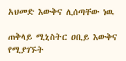አህመድ እውቅና ሊሰጣቸው ነዉ

ጠቅላይ ሚኒስትር ዐቢይ እውቅና የሚያገኙት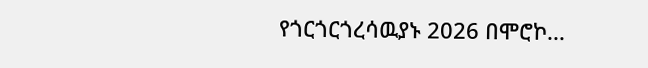የጎርጎርጎረሳዉያኑ 2026 በሞሮኮ...